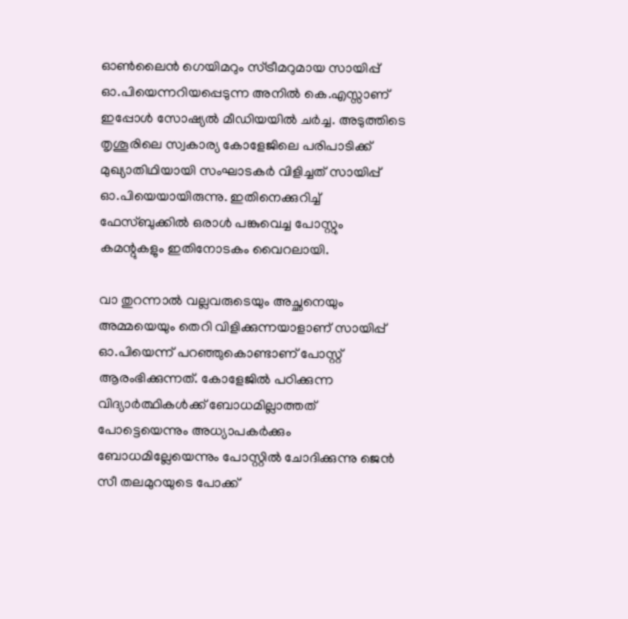ഓണ്‍ലൈന്‍ ഗെയിമറും സ്ട്രീമറുമായ സായിപ്പ് ഓ.പിയെന്നറിയപ്പെടുന്ന അനില്‍ കെ.എസ്സാണ് ഇപ്പോള്‍ സോഷ്യല്‍ മീഡിയയില്‍ ചര്‍ച്ച. അടുത്തിടെ തൃശൂരിലെ സ്വകാര്യ കോളേജിലെ പരിപാടിക്ക് മുഖ്യാതിഥിയായി സംഘാടകര്‍ വിളിച്ചത് സായിപ്പ് ഓ.പിയെയായിരുന്നു. ഇതിനെക്കുറിച്ച് ഫേസ്ബുക്കില്‍ ഒരാള്‍ പങ്കുവെച്ച പോസ്റ്റും കമന്റുകളും ഇതിനോടകം വൈറലായി.

വാ തുറന്നാല്‍ വല്ലവരുടെയും അച്ഛനെയും അമ്മയെയും തെറി വിളിക്കുന്നയാളാണ് സായിപ്പ് ഓ.പിയെന്ന് പറഞ്ഞുകൊണ്ടാണ് പോസ്റ്റ് ആരംഭിക്കുന്നത്. കോളേജില്‍ പഠിക്കുന്ന വിദ്യാര്‍ത്ഥികള്‍ക്ക് ബോധമില്ലാത്തത് പോട്ടെയെന്നും അധ്യാപകര്‍ക്കും ബോധമില്ലേയെന്നും പോസ്റ്റില്‍ ചോദിക്കുന്നു ജെന്‍ സീ തലമുറയുടെ പോക്ക്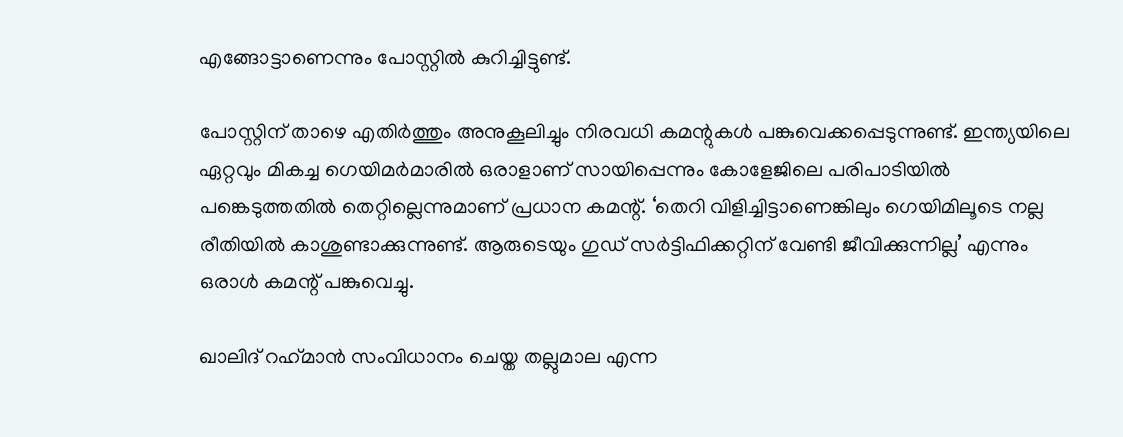എങ്ങോട്ടാണെന്നും പോസ്റ്റില്‍ കുറിച്ചിട്ടുണ്ട്.

പോസ്റ്റിന് താഴെ എതിര്‍ത്തും അനുകൂലിച്ചും നിരവധി കമന്റുകള്‍ പങ്കുവെക്കപ്പെടുന്നുണ്ട്. ഇന്ത്യയിലെ ഏറ്റവും മികച്ച ഗെയിമര്‍മാരില്‍ ഒരാളാണ് സായിപ്പെന്നും കോളേജിലെ പരിപാടിയില്‍ പങ്കെടുത്തതില്‍ തെറ്റില്ലെന്നുമാണ് പ്രധാന കമന്റ്. ‘തെറി വിളിച്ചിട്ടാണെങ്കിലും ഗെയിമിലൂടെ നല്ല രീതിയില്‍ കാശുണ്ടാക്കുന്നുണ്ട്. ആരുടെയും ഗുഡ് സര്‍ട്ടിഫിക്കറ്റിന് വേണ്ടി ജീവിക്കുന്നില്ല’ എന്നും ഒരാള്‍ കമന്റ് പങ്കുവെച്ചു.

ഖാലിദ് റഹ്‌മാന്‍ സംവിധാനം ചെയ്ത തല്ലുമാല എന്ന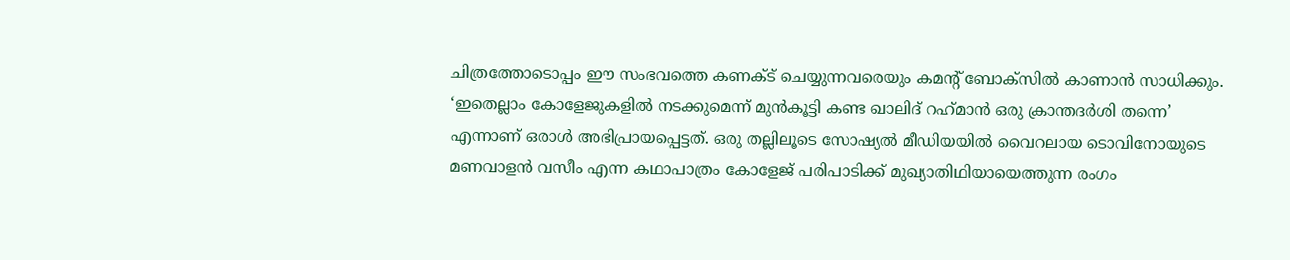ചിത്രത്തോടൊപ്പം ഈ സംഭവത്തെ കണക്ട് ചെയ്യുന്നവരെയും കമന്റ് ബോക്‌സില്‍ കാണാന്‍ സാധിക്കും. ‘ഇതെല്ലാം കോളേജുകളില്‍ നടക്കുമെന്ന് മുന്‍കൂട്ടി കണ്ട ഖാലിദ് റഹ്‌മാന്‍ ഒരു ക്രാന്തദര്‍ശി തന്നെ’ എന്നാണ് ഒരാള്‍ അഭിപ്രായപ്പെട്ടത്. ഒരു തല്ലിലൂടെ സോഷ്യല്‍ മീഡിയയില്‍ വൈറലായ ടൊവിനോയുടെ മണവാളന്‍ വസീം എന്ന കഥാപാത്രം കോളേജ് പരിപാടിക്ക് മുഖ്യാതിഥിയായെത്തുന്ന രംഗം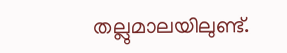തല്ലുമാലയിലുണ്ട്.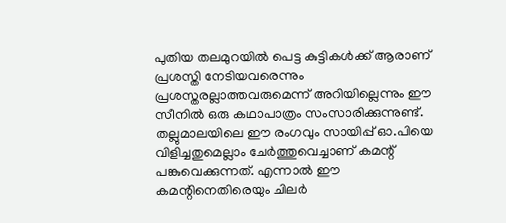പുതിയ തലമുറയില്‍ പെട്ട കുട്ടികള്‍ക്ക് ആരാണ് പ്രശസ്തി നേടിയവരെന്നും പ്രശസ്തരല്ലാത്തവരുമെന്ന് അറിയില്ലെന്നും ഈ സീനില്‍ ഒരു കഥാപാത്രം സംസാരിക്കുന്നുണ്ട്. തല്ലുമാലയിലെ ഈ രംഗവും സായിപ്പ് ഓ.പിയെ വിളിച്ചതുമെല്ലാം ചേര്‍ത്തുവെച്ചാണ് കമന്റ് പങ്കുവെക്കുന്നത്. എന്നാല്‍ ഈ കമന്റിനെതിരെയും ചിലര്‍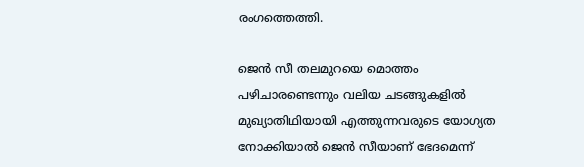രംഗത്തെത്തി.

ജെന്‍ സീ തലമുറയെ മൊത്തം പഴിചാരണ്ടെന്നും വലിയ ചടങ്ങുകളില്‍ മുഖ്യാതിഥിയായി എത്തുന്നവരുടെ യോഗ്യത നോക്കിയാല്‍ ജെന്‍ സീയാണ് ഭേദമെന്ന്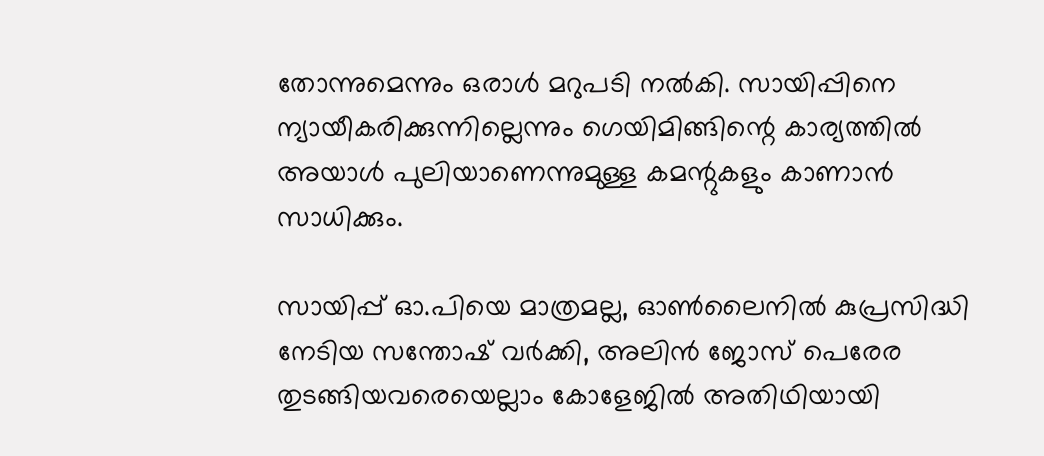തോന്നുമെന്നും ഒരാള്‍ മറുപടി നല്‍കി. സായിപ്പിനെ ന്യായീകരിക്കുന്നില്ലെന്നും ഗെയിമിങ്ങിന്റെ കാര്യത്തില്‍ അയാള്‍ പുലിയാണെന്നുമുള്ള കമന്റുകളും കാണാന്‍ സാധിക്കും.

സായിപ്പ് ഓ.പിയെ മാത്രമല്ല, ഓണ്‍ലൈനില്‍ കുപ്രസിദ്ധി നേടിയ സന്തോഷ് വര്‍ക്കി, അലിന്‍ ജോസ് പെരേര തുടങ്ങിയവരെയെല്ലാം കോളേജില്‍ അതിഥിയായി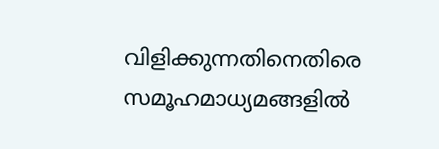വിളിക്കുന്നതിനെതിരെ സമൂഹമാധ്യമങ്ങളില്‍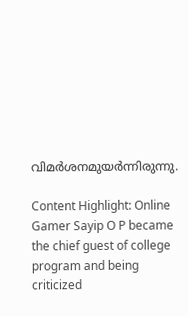വിമര്‍ശനമുയര്‍ന്നിരുന്നു.

Content Highlight: Online Gamer Sayip O P became the chief guest of college program and being criticized